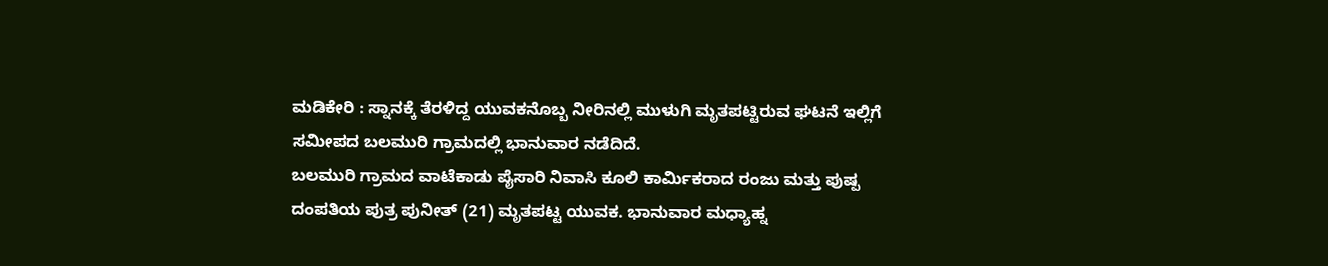ಮಡಿಕೇರಿ : ಸ್ನಾನಕ್ಕೆ ತೆರಳಿದ್ದ ಯುವಕನೊಬ್ಬ ನೀರಿನಲ್ಲಿ ಮುಳುಗಿ ಮೃತಪಟ್ಟಿರುವ ಘಟನೆ ಇಲ್ಲಿಗೆ ಸಮೀಪದ ಬಲಮುರಿ ಗ್ರಾಮದಲ್ಲಿ ಭಾನುವಾರ ನಡೆದಿದೆ.
ಬಲಮುರಿ ಗ್ರಾಮದ ವಾಟೆಕಾಡು ಪೈಸಾರಿ ನಿವಾಸಿ ಕೂಲಿ ಕಾರ್ಮಿಕರಾದ ರಂಜು ಮತ್ತು ಪುಷ್ಪ ದಂಪತಿಯ ಪುತ್ರ ಪುನೀತ್ (21) ಮೃತಪಟ್ಟ ಯುವಕ. ಭಾನುವಾರ ಮಧ್ಯಾಹ್ನ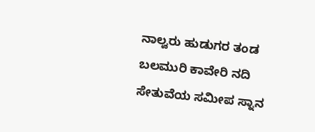ನಾಲ್ವರು ಹುಡುಗರ ತಂಡ ಬಲಮುರಿ ಕಾವೇರಿ ನದಿ ಸೇತುವೆಯ ಸಮೀಪ ಸ್ನಾನ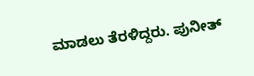ಮಾಡಲು ತೆರಳಿದ್ದರು. ಪುನೀತ್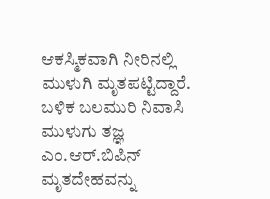ಆಕಸ್ಮಿಕವಾಗಿ ನೀರಿನಲ್ಲಿ ಮುಳುಗಿ ಮೃತಪಟ್ಟಿದ್ದಾರೆ. ಬಳಿಕ ಬಲಮುರಿ ನಿವಾಸಿ ಮುಳುಗು ತಜ್ಞ ಎಂ.ಆರ್.ಬಿಪಿನ್ ಮೃತದೇಹವನ್ನು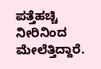ಪತ್ತೆಹಚ್ಚಿ ನೀರಿನಿಂದ ಮೇಲೆತ್ತಿದ್ದಾರೆ.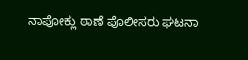ನಾಪೋಕ್ಲು ಠಾಣೆ ಪೊಲೀಸರು ಘಟನಾ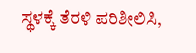ಸ್ಥಳಕ್ಕೆ ತೆರಳಿ ಪರಿಶೀಲಿಸಿ,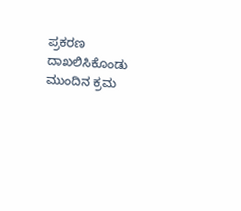ಪ್ರಕರಣ ದಾಖಲಿಸಿಕೊಂಡು ಮುಂದಿನ ಕ್ರಮ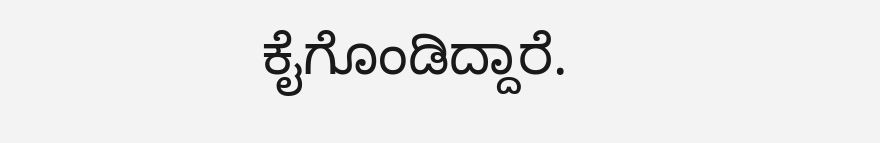ಕೈಗೊಂಡಿದ್ದಾರೆ.